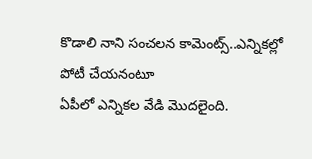కొడాలి నాని సంచలన కామెంట్స్..ఎన్నికల్లో పోటీ చేయనంటూ
ఏపీలో ఎన్నికల వేడి మొదలైంది.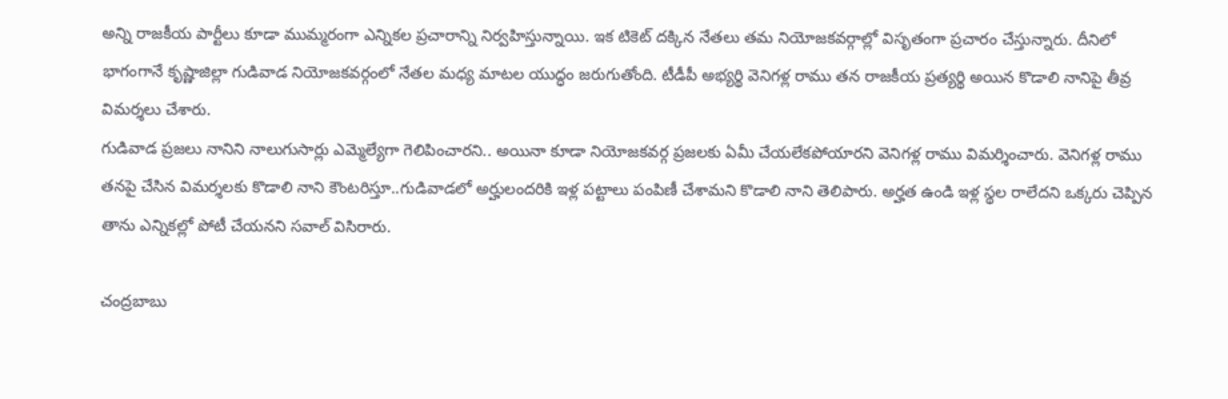అన్ని రాజకీయ పార్టీలు కూడా ముమ్మరంగా ఎన్నికల ప్రచారాన్ని నిర్వహిస్తున్నాయి. ఇక టికెట్ దక్కిన నేతలు తమ నియోజకవర్గాల్లో విసృతంగా ప్రచారం చేస్తున్నారు. దీనిలో భాగంగానే కృష్ణాజిల్లా గుడివాడ నియోజకవర్గంలో నేతల మధ్య మాటల యుద్ధం జరుగుతోంది. టీడీపీ అభ్యర్థి వెనిగళ్ల రాము తన రాజకీయ ప్రత్యర్థి అయిన కొడాలి నానిపై తీవ్ర విమర్శలు చేశారు.
గుడివాడ ప్రజలు నానిని నాలుగుసార్లు ఎమ్మెల్యేగా గెలిపించారని.. అయినా కూడా నియోజకవర్గ ప్రజలకు ఏమీ చేయలేకపోయారని వెనిగళ్ల రాము విమర్శించారు. వెనిగళ్ల రాము తనపై చేసిన విమర్శలకు కొడాలి నాని కౌంటరిస్తూ..గుడివాడలో అర్హులందరికి ఇళ్ల పట్టాలు పంపిణీ చేశామని కొడాలి నాని తెలిపారు. అర్హత ఉండి ఇళ్ల స్థల రాలేదని ఒక్కరు చెప్పిన తాను ఎన్నికల్లో పోటీ చేయనని సవాల్ విసిరారు.

చంద్రబాబు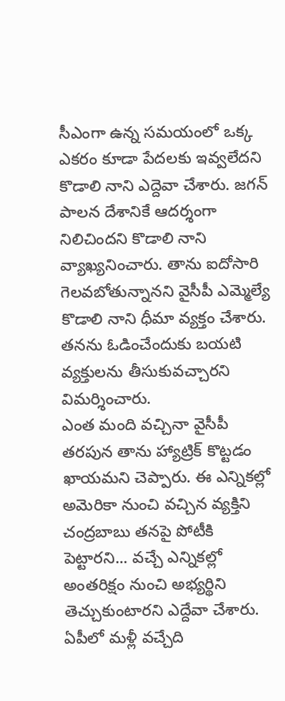సీఎంగా ఉన్న సమయంలో ఒక్క ఎకరం కూడా పేదలకు ఇవ్వలేదని కొడాలి నాని ఎద్దెవా చేశారు. జగన్ పాలన దేశానికే ఆదర్శంగా నిలిచిందని కొడాలి నాని వ్యాఖ్యనించారు. తాను ఐదోసారి గెలవబోతున్నానని వైసీపీ ఎమ్మెల్యే కొడాలి నాని ధీమా వ్యక్తం చేశారు. తనను ఓడించేందుకు బయటి వ్యక్తులను తీసుకువచ్చారని విమర్శించారు.
ఎంత మంది వచ్చినా వైసీపీ తరపున తాను హ్యాట్రిక్ కొట్టడం ఖాయమని చెప్పారు. ఈ ఎన్నికల్లో అమెరికా నుంచి వచ్చిన వ్యక్తిని చంద్రబాబు తనపై పోటీకి పెట్టారని... వచ్చే ఎన్నికల్లో అంతరిక్షం నుంచి అభ్యర్థిని తెచ్చుకుంటారని ఎద్దేవా చేశారు. ఏపీలో మళ్లీ వచ్చేది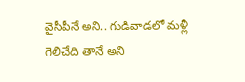వైసీపీనే అని.. గుడివాడలో మళ్లీ గెలిచేది తానే అని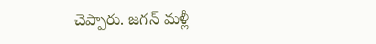చెప్పారు. జగన్ మళ్లీ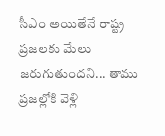సీఎం అయితేనే రాష్ట్ర ప్రజలకు మేలు జరుగుతుందని... తాము ప్రజల్లోకి వెళ్లి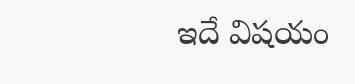ఇదే విషయం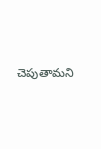చెపుతామని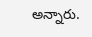అన్నారు.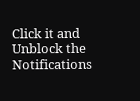Click it and Unblock the Notifications